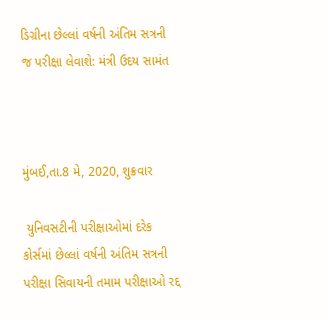ડિગ્રીના છેલ્લાં વર્ષની અંતિમ સત્રની જ પરીક્ષા લેવાશે: મંત્રી ઉદય સામંત



મુંબઈ,તા.8 મે, 2020, શુક્રવાર

 યુનિવસટીની પરીક્ષાઓમાં દરેક કોર્સમાં છેલ્લાં વર્ષની અંતિમ સત્રની પરીક્ષા સિવાયની તમામ પરીક્ષાઓ રદ્દ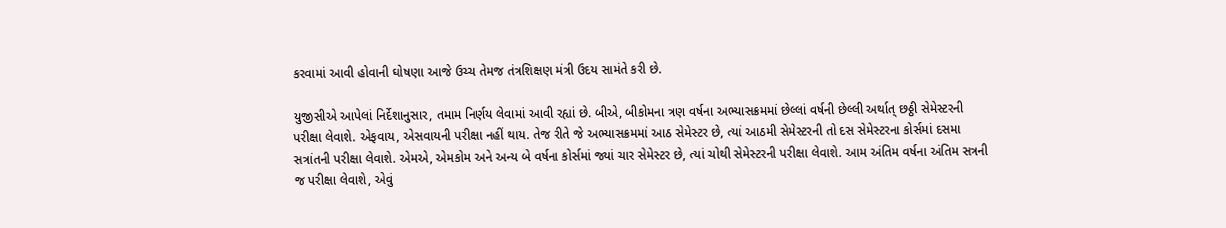કરવામાં આવી હોવાની ઘોષણા આજે ઉચ્ચ તેમજ તંત્રશિક્ષણ મંત્રી ઉદય સામંતે કરી છે.

યુજીસીએ આપેલાં નિર્દેશાનુસાર, તમામ નિર્ણય લેવામાં આવી રહ્યાં છે. બીએ, બીકોમના ત્રણ વર્ષના અભ્યાસક્રમમાં છેલ્લાં વર્ષની છેલ્લી અર્થાત્ છઠ્ઠી સેમેસ્ટરની પરીક્ષા લેવાશે. એફવાય, એસવાયની પરીક્ષા નહીં થાય. તેજ રીતે જે અભ્યાસક્રમમાં આઠ સેમેસ્ટર છે, ત્યાં આઠમી સેમેસ્ટરની તો દસ સેમેસ્ટરના કોર્સમાં દસમા સત્રાંતની પરીક્ષા લેવાશે. એમએ, એમકોમ અને અન્ય બે વર્ષના કોર્સમાં જ્યાં ચાર સેમેસ્ટર છે, ત્યાં ચોથી સેમેસ્ટરની પરીક્ષા લેવાશે. આમ અંતિમ વર્ષના અંતિમ સત્રની જ પરીક્ષા લેવાશે, એવું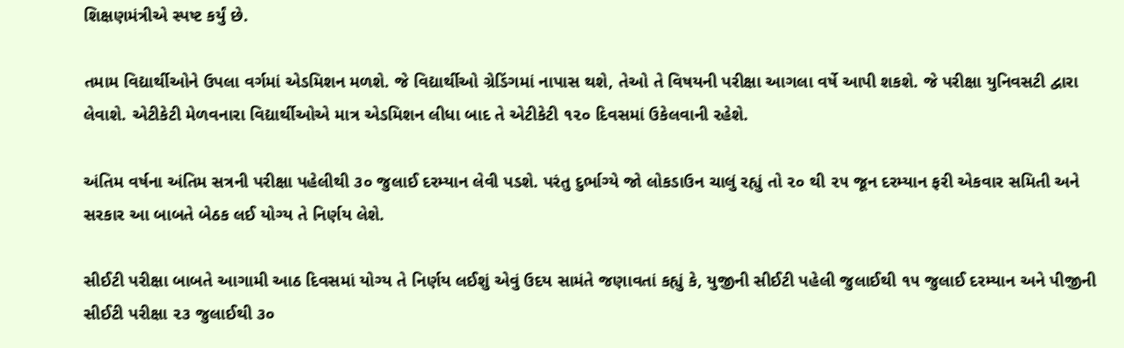શિક્ષણમંત્રીએ સ્પષ્ટ કર્યું છે.

તમામ વિદ્યાર્થીઓને ઉપલા વર્ગમાં એડમિશન મળશે. જે વિદ્યાર્થીઓ ગ્રેડિંગમાં નાપાસ થશે, તેઓ તે વિષયની પરીક્ષા આગલા વર્ષે આપી શકશે. જે પરીક્ષા યુનિવસટી દ્વારા લેવાશે. એટીકેટી મેળવનારા વિદ્યાર્થીઓએ માત્ર એડમિશન લીધા બાદ તે એટીકેટી ૧૨૦ દિવસમાં ઉકેલવાની રહેશે.

અંતિમ વર્ષના અંતિમ સત્રની પરીક્ષા પહેલીથી ૩૦ જુલાઈ દરમ્યાન લેવી પડશે. પરંતુ દુર્ભાગ્યે જો લોકડાઉન ચાલું રહ્યું તો ૨૦ થી ૨૫ જૂન દરમ્યાન ફરી એકવાર સમિતી અને સરકાર આ બાબતે બેઠક લઈ યોગ્ય તે નિર્ણય લેશે.

સીઈટી પરીક્ષા બાબતે આગામી આઠ દિવસમાં યોગ્ય તે નિર્ણય લઈશું એવું ઉદય સામંતે જણાવતાં કહ્યું કે, યુજીની સીઈટી પહેલી જુલાઈથી ૧૫ જુલાઈ દરમ્યાન અને પીજીની સીઈટી પરીક્ષા ૨૩ જુલાઈથી ૩૦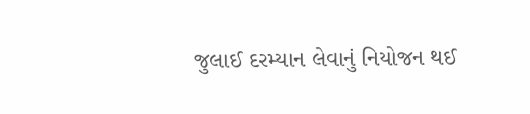જુલાઈ દરમ્યાન લેવાનું નિયોજન થઈ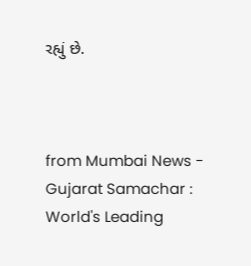રહ્યું છે.



from Mumbai News - Gujarat Samachar : World's Leading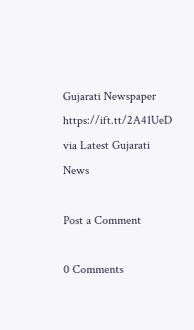Gujarati Newspaper https://ift.tt/2A41UeD
via Latest Gujarati News

Post a Comment

0 Comments